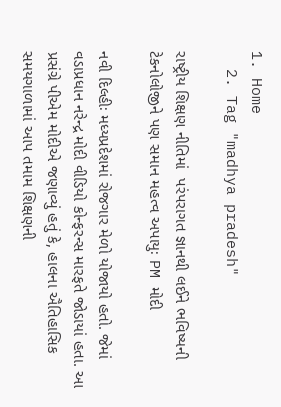1. Home
  2. Tag "madhya pradesh"

રાષ્ટ્રીય શિક્ષણ નીતિમાં  પરંપરાગત જ્ઞાનથી લઈને ભવિષ્યની ટેકનોલોજીને પણ સમાન મહત્વ અપાયુઃ PM મોદી

નવી દિલ્હીઃ મધ્યપ્રદેશમાં રોજગાર મેળો યોજાયો હતો. જેમાં વડાપ્રધાન નરેન્દ્ર મોદી વીડિયો કોન્ફરન્સ મારફતે જોડાયાં હતા. આ પ્રસંગ્રે પીએમ મોદીએ જણાવ્યું હતું કે, હાલના ઐતિહાસિક સમયગાળામાં આપ તમામ શિક્ષણની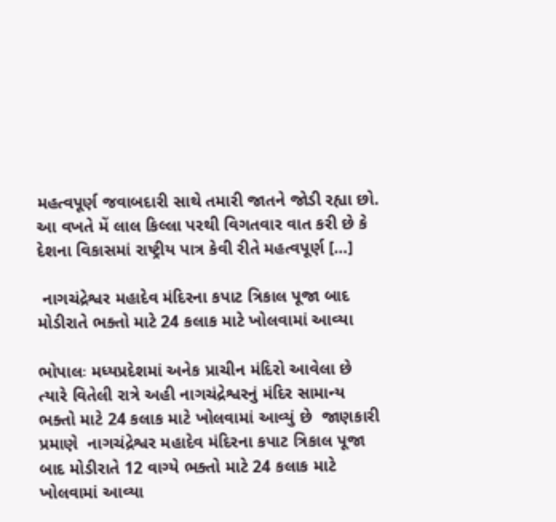મહત્વપૂર્ણ જવાબદારી સાથે તમારી જાતને જોડી રહ્યા છો. આ વખતે મેં લાલ કિલ્લા પરથી વિગતવાર વાત કરી છે કે દેશના વિકાસમાં રાષ્ટ્રીય પાત્ર કેવી રીતે મહત્વપૂર્ણ […]

 નાગચંદ્રેશ્વર મહાદેવ મંદિરના કપાટ ત્રિકાલ પૂજા બાદ મોડીરાતે ભક્તો માટે 24 કલાક માટે ખોલવામાં આવ્યા

ભોપાલઃ મધ્યપ્રદેશમાં અનેક પ્રાચીન મંદિરો આવેલા છે ત્યારે વિતેલી રાત્રે અહી નાગચંદ્રેશ્વરનું મંદિર સામાન્ય ભક્તો માટે 24 કલાક માટે ખોલવામાં આવ્યું છે  જાણકારી પ્રમાણે  નાગચંદ્રેશ્વર મહાદેવ મંદિરના કપાટ ત્રિકાલ પૂજા બાદ મોડીરાતે 12 વાગ્યે ભક્તો માટે 24 કલાક માટે ખોલવામાં આવ્યા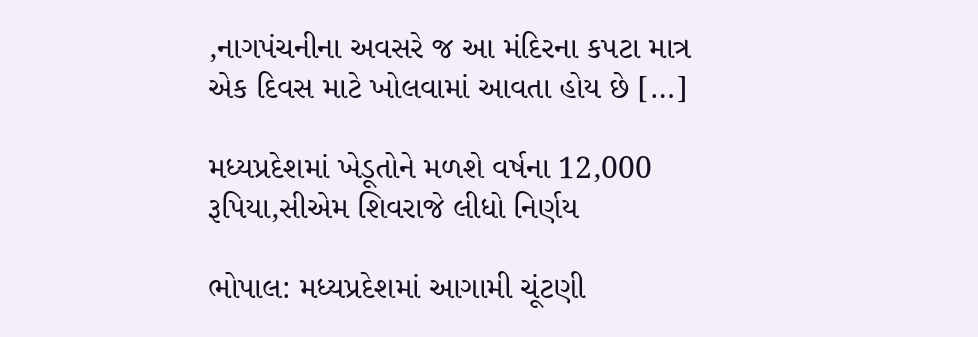,નાગપંચનીના અવસરે જ આ મંદિરના કપટા માત્ર એક દિવસ માટે ખોલવામાં આવતા હોય છે […]

મધ્યપ્રદેશમાં ખેડૂતોને મળશે વર્ષના 12,000 રૂપિયા,સીએમ શિવરાજે લીધો નિર્ણય

ભોપાલ: મધ્યપ્રદેશમાં આગામી ચૂંટણી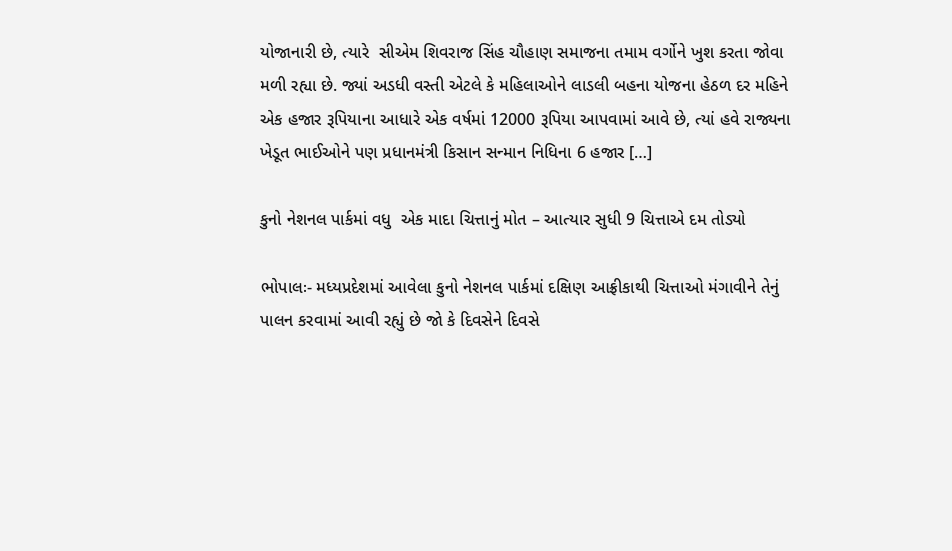યોજાનારી છે, ત્યારે  સીએમ શિવરાજ સિંહ ચૌહાણ સમાજના તમામ વર્ગોને ખુશ કરતા જોવા મળી રહ્યા છે. જ્યાં અડધી વસ્તી એટલે કે મહિલાઓને લાડલી બહના યોજના હેઠળ દર મહિને એક હજાર રૂપિયાના આધારે એક વર્ષમાં 12000 રૂપિયા આપવામાં આવે છે, ત્યાં હવે રાજ્યના ખેડૂત ભાઈઓને પણ પ્રધાનમંત્રી કિસાન સન્માન નિધિના 6 હજાર […]

કુનો નેશનલ પાર્કમાં વધુ  એક માદા ચિત્તાનું મોત – આત્યાર સુધી 9 ચિત્તાએ દમ તોડ્યો

ભોપાલઃ- મધ્યપ્રદેશમાં આવેલા કુનો નેશનલ પાર્કમાં દક્ષિણ આફ્રીકાથી ચિત્તાઓ મંગાવીને તેનું પાલન કરવામાં આવી રહ્યું છે જો કે દિવસેને દિવસે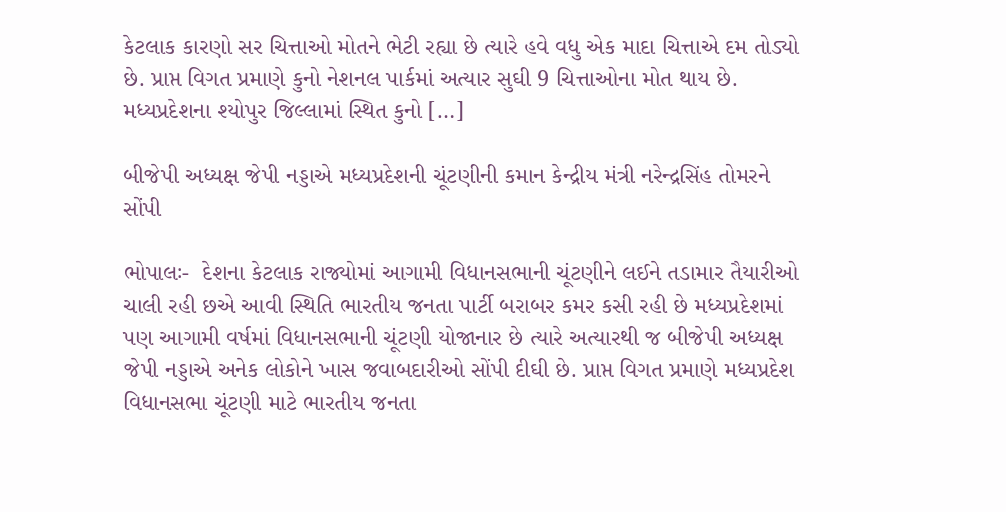કેટલાક કારણો સર ચિત્તાઓ મોતને ભેટી રહ્યા છે ત્યારે હવે વધુ એક માદા ચિત્તાએ દમ તોડ્યો છે. પ્રાપ્ત વિગત પ્રમાણે કુનો નેશનલ પાર્કમાં અત્યાર સુઘી 9 ચિત્તાઓના મોત થાય છે. મધ્યપ્રદેશના શ્યોપુર જિલ્લામાં સ્થિત કુનો […]

બીજેપી અધ્યક્ષ જેપી નડ્ડાએ મધ્યપ્રદેશની ચૂંટણીની કમાન કેન્દ્રીય મંત્રી નરેન્દ્રસિંહ તોમરને સોંપી

ભોપાલઃ-  દેશના કેટલાક રાજ્યોમાં આગામી વિધાનસભાની ચૂંટણીને લઈને તડામાર તૈયારીઓ ચાલી રહી છએ આવી સ્થિતિ ભારતીય જનતા પાર્ટી બરાબર કમર કસી રહી છે મધ્યપ્રદેશમાં પણ આગામી વર્ષમાં વિધાનસભાની ચૂંટણી યોજાનાર છે ત્યારે અત્યારથી જ બીજેપી અધ્યક્ષ જેપી નડ્ડાએ અનેક લોકોને ખાસ જવાબદારીઓ સોંપી દીઘી છે. પ્રાપ્ત વિગત પ્રમાણે મધ્યપ્રદેશ વિધાનસભા ચૂંટણી માટે ભારતીય જનતા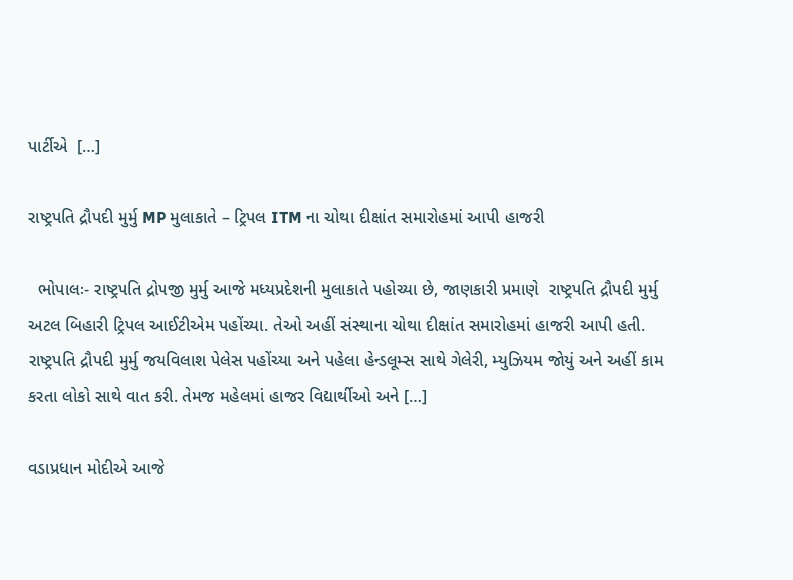પાર્ટીએ  […]

રાષ્ટ્રપતિ દ્રૌપદી મુર્મુ MP મુલાકાતે – ટ્રિપલ ITM ના ચોથા દીક્ષાંત સમારોહમાં આપી હાજરી

  ભોપાલઃ- રાષ્ટ્રપતિ દ્રોપજી મુર્મુ આજે મધ્યપ્રદેશની મુલાકાતે પહોચ્યા છે, જાણકારી પ્રમાણે  રાષ્ટ્રપતિ દ્રૌપદી મુર્મુ અટલ બિહારી ટ્રિપલ આઈટીએમ પહોંચ્યા. તેઓ અહીં સંસ્થાના ચોથા દીક્ષાંત સમારોહમાં હાજરી આપી હતી. રાષ્ટ્રપતિ દ્રૌપદી મુર્મુ જયવિલાશ પેલેસ પહોંચ્યા અને પહેલા હેન્ડલૂમ્સ સાથે ગેલેરી, મ્યુઝિયમ જોયું અને અહીં કામ કરતા લોકો સાથે વાત કરી. તેમજ મહેલમાં હાજર વિદ્યાર્થીઓ અને […]

વડાપ્રધાન મોદીએ આજે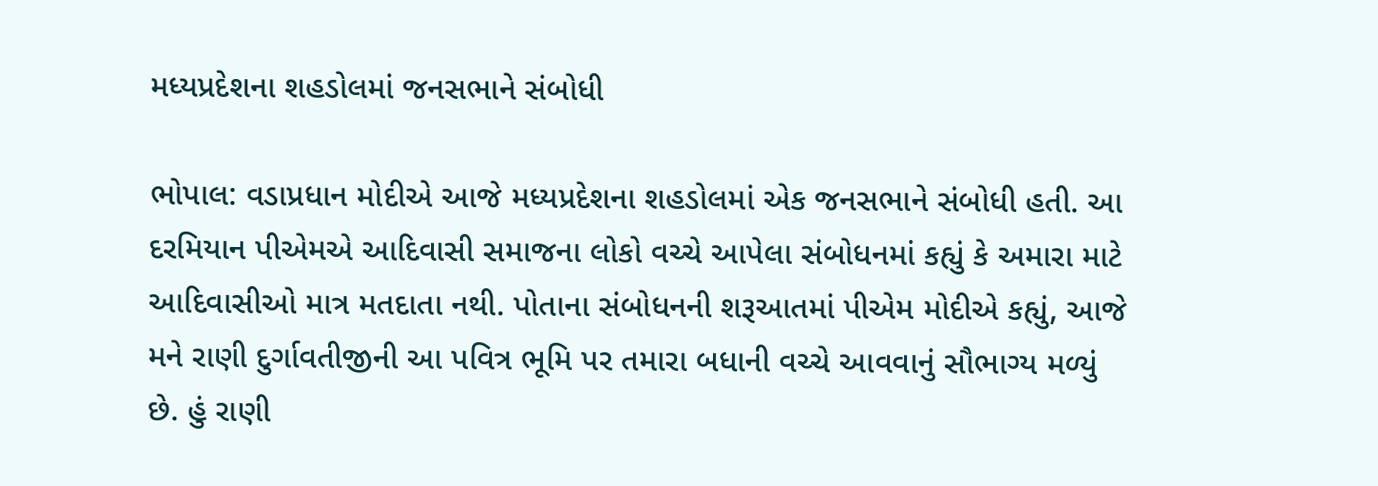મધ્યપ્રદેશના શહડોલમાં જનસભાને સંબોધી

ભોપાલ: વડાપ્રધાન મોદીએ આજે મધ્યપ્રદેશના શહડોલમાં એક જનસભાને સંબોધી હતી. આ દરમિયાન પીએમએ આદિવાસી સમાજના લોકો વચ્ચે આપેલા સંબોધનમાં કહ્યું કે અમારા માટે આદિવાસીઓ માત્ર મતદાતા નથી. પોતાના સંબોધનની શરૂઆતમાં પીએમ મોદીએ કહ્યું, આજે મને રાણી દુર્ગાવતીજીની આ પવિત્ર ભૂમિ પર તમારા બધાની વચ્ચે આવવાનું સૌભાગ્ય મળ્યું છે. હું રાણી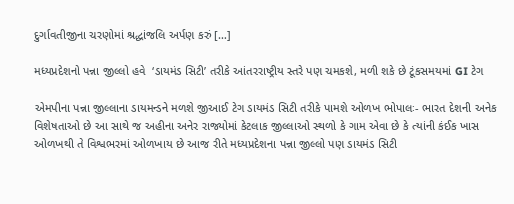દુર્ગાવતીજીના ચરણોમાં શ્રદ્ધાંજલિ અર્પણ કરું […]

મધ્યપ્રદેશનો પન્ના જીલ્લો હવે  ‘ડાયમંડ સિટી’ તરીકે આંતરરાષ્ટ્રીય સ્તરે પણ ચમકશે, મળી શકે છે ટૂંકસમયમાં GI ટેગ

એમપીના પન્ના જીલ્લાના ડાયમન્ડને મળશે જીઆઈ ટેગ ડાયમંડ સિટી તરીકે પામશે ઓળખ ભોપાલઃ- ભારત દેશની અનેક વિશેષતાઓ છે આ સાથે જ અહીના અનેર રાજ્યોમાં કેટલાક જીલ્લાઓ સ્થળો કે ગામ એવા છે કે ત્યાંની કંઈક ખાસ ઓળખથી તે વિશ્વભરમાં ઓળખાય છે આજ રીતે મધ્યપ્રદેશના પન્ના જીલ્લો પણ ડાયમંડ સિટી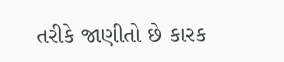તરીકે જાણીતો છે કારક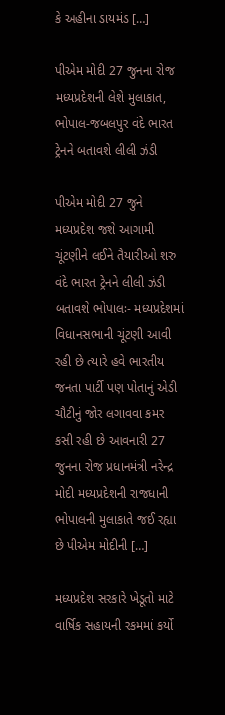કે અહીના ડાયમંડ […]

પીએમ મોદી 27 જુનના રોજ મધ્યપ્રદેશની લેશે મુલાકાત, ભોપાલ-જબલપુર વંદે ભારત ટ્રેનને બતાવશે લીલી ઝંડી

પીએમ મોદી 27 જુને મધ્યપ્રદેશ જશે આગામી ચૂંટણીને લઈને તૈયારીઓ શરુ વંદે ભારત ટ્રેનને લીલી ઝંડી બતાવશે ભોપાલઃ- મધ્યપ્રદેશમાં વિધાનસભાની ચૂંટણી આવી રહી છે ત્યારે હવે ભારતીય જનતા પાર્ટી પણ પોતાનું એડી ચૌટીનું જોર લગાવવા કમર કસી રહી છે આવનારી 27 જુનના રોજ પ્રધાનમંત્રી નરેન્દ્ર મોદી મધ્યપ્રદેશની રાજધાની ભોપાલની મુલાકાતે જઈ રહ્યા છે પીએમ મોદીની […]

મધ્યપ્રદેશ સરકારે ખેડૂતો માટે વાર્ષિક સહાયની રકમમાં કર્યો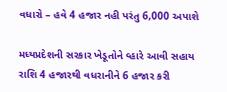વધારો – હવે 4 હજાર નહી પરંતુ 6,000 અપાશે

મધ્યપ્રદેશની સરકાર ખેડૂતોને વ્હારે આવી સહાય રાશિ 4 હજારથી વધરાનીને 6 હજાર કરી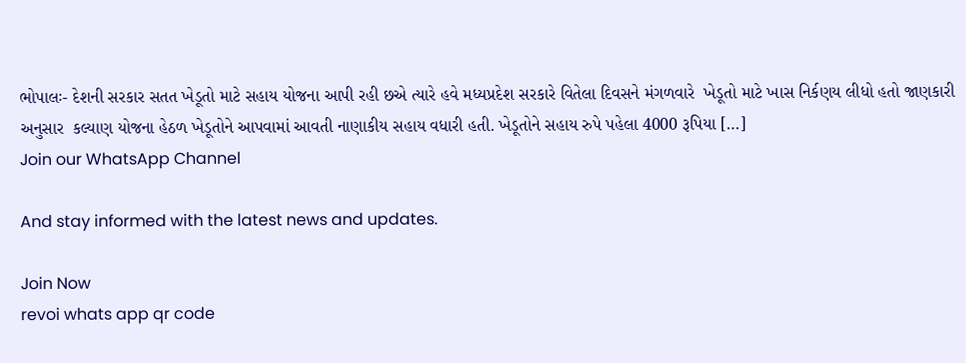ભોપાલઃ- દેશની સરકાર સતત ખેડૂતો માટે સહાય યોજના આપી રહી છએ ત્યારે હવે મધ્યપ્રદેશ સરકારે વિતેલા દિવસને મંગળવારે  ખેડૂતો માટે ખાસ નિર્કણય લીધો હતો જાણકારી અનુસાર  કલ્યાણ યોજના હેઠળ ખેડૂતોને આપવામાં આવતી નાણાકીય સહાય વધારી હતી. ખેડૂતોને સહાય રુપે પહેલા 4000 રૂપિયા […]
Join our WhatsApp Channel

And stay informed with the latest news and updates.

Join Now
revoi whats app qr code